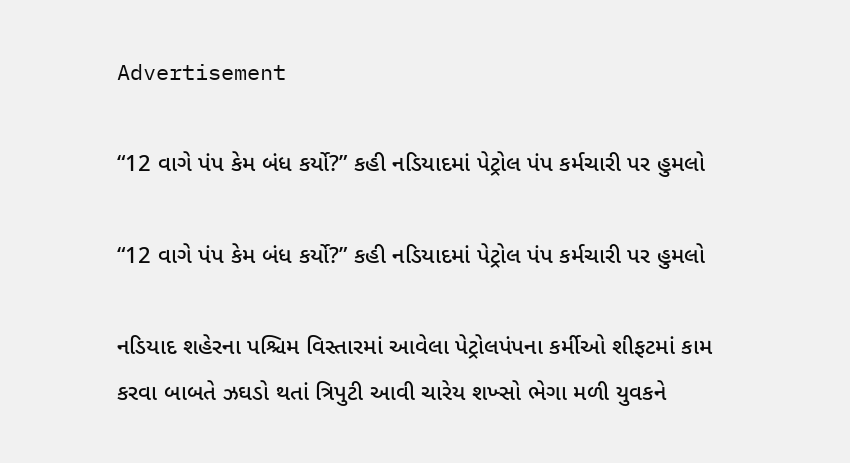Advertisement

“12 વાગે પંપ કેમ બંધ કર્યો?” કહી નડિયાદમાં પેટ્રોલ પંપ કર્મચારી પર હુમલો

“12 વાગે પંપ કેમ બંધ કર્યો?” કહી નડિયાદમાં પેટ્રોલ પંપ કર્મચારી પર હુમલો

નડિયાદ શહેરના પશ્ચિમ વિસ્તારમાં આવેલા પેટ્રોલપંપના કર્મીઓ શીફટમાં કામ કરવા બાબતે ઝઘડો થતાં ત્રિપુટી આવી ચારેય શખ્સો ભેગા મળી યુવકને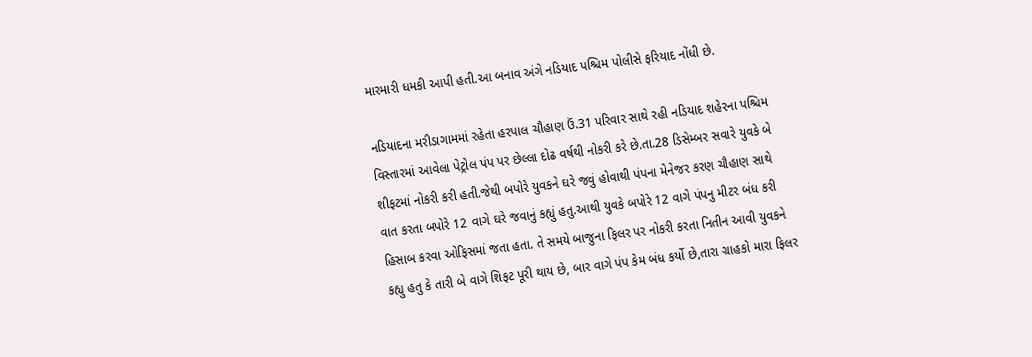મારમારી ધમકી આપી હતી.આ બનાવ અંગે નડિયાદ પશ્ચિમ પોલીસે ફરિયાદ નોંધી છે.

નડિયાદના મરીડાગામમાં રહેતા હરપાલ ચૌહાણ ઉં.31 પરિવાર સાથે રહી નડિયાદ શહેરના પશ્ચિમ વિસ્તારમાં આવેલા પેટ્રોલ પંપ પર છેલ્લા દોઢ વર્ષથી નોકરી કરે છે.તા.28 ડિસેમ્બર સવારે યુવકે બે શીફટમાં નોકરી કરી હતી.જેથી બપોરે યુવકને ઘરે જવું હોવાથી પંપના મેનેજર કરણ ચૌહાણ સાથે વાત કરતા બપોરે 12 વાગે ઘરે જવાનું કહ્યું હતુ.આથી યુવકે બપોરે 12 વાગે પંપનુ મીટર બંધ કરી હિસાબ કરવા ઓફિસમાં જતા હતા. તે સમયે બાજુના ફિલર પર નોકરી કરતા નિતીન આવી યુવકને કહ્યુ હતુ કે તારી બે વાગે શિફટ પૂરી થાય છે, બાર વાગે પંપ કેમ બંધ કર્યો છે,તારા ગ્રાહકો મારા ફિલર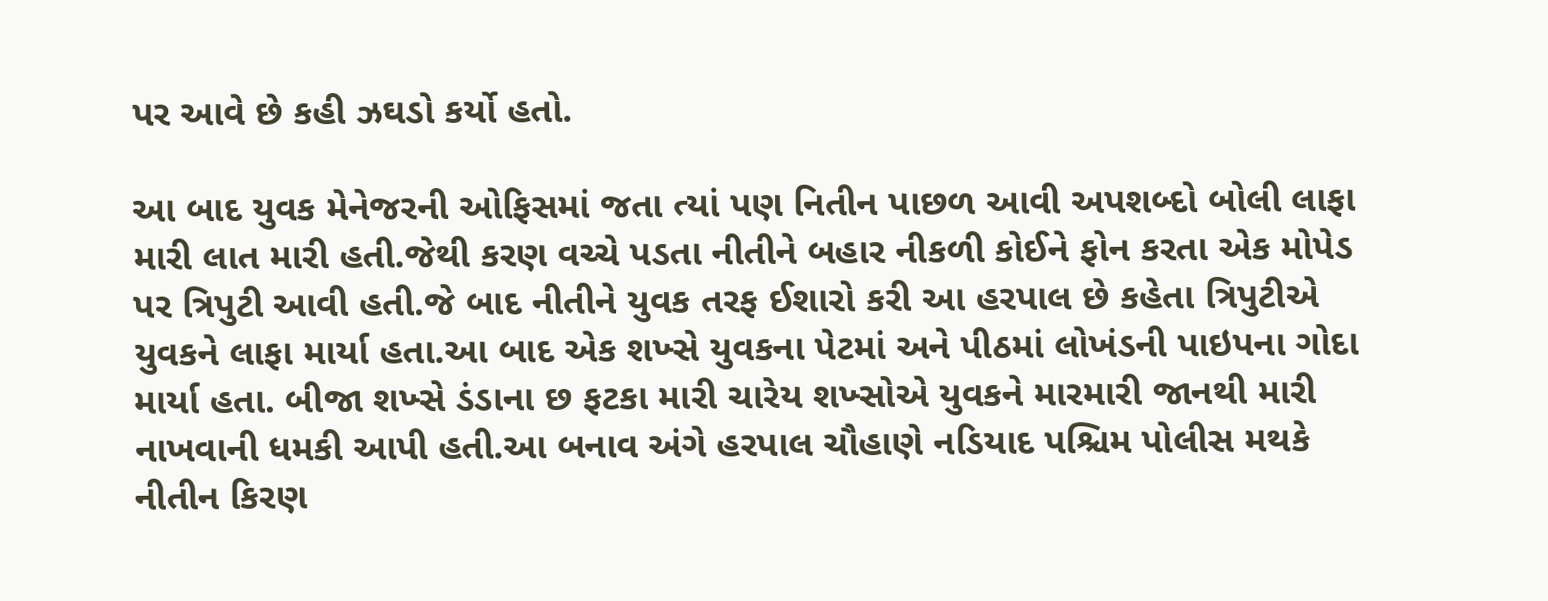પર આવે છે કહી ઝઘડો કર્યો હતો.

આ બાદ યુવક મેનેજરની ઓફિસમાં જતા ત્યાં પણ નિતીન પાછળ આવી અપશબ્દો બોલી લાફા મારી લાત મારી હતી.જેથી કરણ વચ્ચે પડતા નીતીને બહાર નીકળી કોઈને ફોન કરતા એક મોપેડ પર ત્રિપુટી આવી હતી.જે બાદ નીતીને યુવક તરફ ઈશારો કરી આ હરપાલ છે કહેતા ત્રિપુટીએ યુવકને લાફા માર્યા હતા.આ બાદ એક શખ્સે યુવકના પેટમાં અને પીઠમાં લોખંડની પાઇપના ગોદા માર્યા હતા. બીજા શખ્સે ડંડાના છ ફટકા મારી ચારેય શખ્સોએ યુવકને મારમારી જાનથી મારી નાખવાની ધમકી આપી હતી.આ બનાવ અંગે હરપાલ ચૌહાણે નડિયાદ પશ્ચિમ પોલીસ મથકે નીતીન કિરણ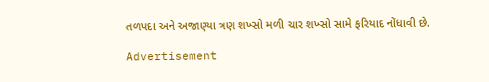તળપદા અને અજાણ્યા ત્રણ શખ્સો મળી ચાર શખ્સો સામે ફરિયાદ નોંધાવી છે.

Advertisement